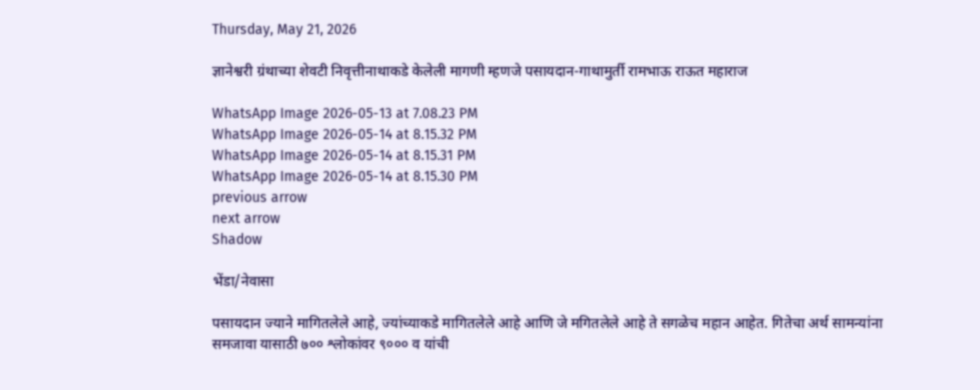Thursday, May 21, 2026

ज्ञानेश्वरी ग्रंथाच्या शेवटी निवृत्तीनाथाकडे केलेली मागणी म्हणजे पसायदान-गाथामुर्ती रामभाऊ राऊत महाराज

WhatsApp Image 2026-05-13 at 7.08.23 PM
WhatsApp Image 2026-05-14 at 8.15.32 PM
WhatsApp Image 2026-05-14 at 8.15.31 PM
WhatsApp Image 2026-05-14 at 8.15.30 PM
previous arrow
next arrow
Shadow

भेंडा/नेवासा

पसायदान ज्याने मागितलेले आहे, ज्यांच्याकडे मागितलेले आहे आणि जे मगितलेले आहे ते सगळेच महान आहेत. गितेचा अर्थ सामन्यांना समजावा यासाठी ७०० श्लोकांवर ९००० व यांची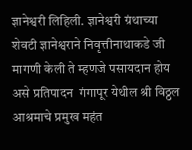ज्ञानेश्वरी लिहिली. ज्ञानेश्वरी ग्रंथाच्या शेवटी ज्ञानेश्वराने निवृत्तीनाथाकडे जी मागणी केली ते म्हणजे पसायदान होय असे प्रतिपादन  गंगापूर येथील श्री विठ्ठल आश्रमाचे प्रमुख महंत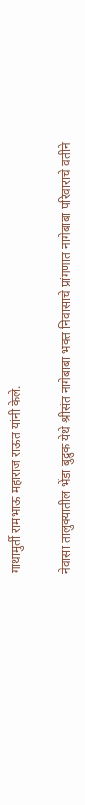गाथामुर्ती रामभाऊ महाराज राऊत यांनी केले.

नेवासा तालुक्यातील भेंडा बुद्रुक येथे श्रीसंत नागेबाबा भक्त निवासाचे प्रांगणात नागेबाबा परिवाराचे वतीने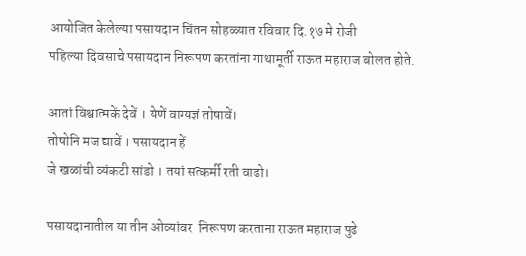आयोजित केलेल्या पसायदान चिंतन सोहळ्यात रविवार दि.१७ मे रोजी
पहिल्या दिवसाचे पसायदान निरूपण करतांना गाथामूर्ती राऊत महाराज बोलत होते.

आतां विश्वात्मकें देवें । येणें वाग्यज्ञं तोषावें।
तोषोनि मज द्यावें । पसायदान हें
जे खळांची व्यंकटी सांडो । तयां सत्कर्मी रती वाढो।

पसायदानातील या तीन ओव्यांवर  निरूपण करताना राऊत महाराज पुढे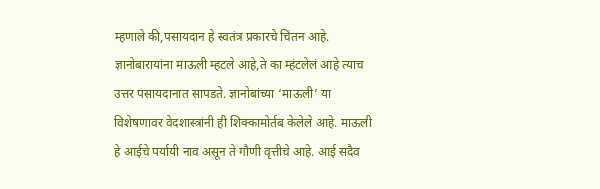म्हणाले की,पसायदान हे स्वतंत्र प्रकारचे चिंतन आहे. ज्ञानोबारायांना माऊली म्हटले आहे,ते का म्हंटलेलं आहे त्याच उत्तर पसायदानात सापडते. ज्ञानोबांच्या ‘माऊली’ या विशेषणावर वेदशास्त्रांनी ही शिक्कामोर्तब केलेले आहे. माऊली हे आईचे पर्यायी नाव असून ते गौणी वृत्तीचे आहे. आई सदैव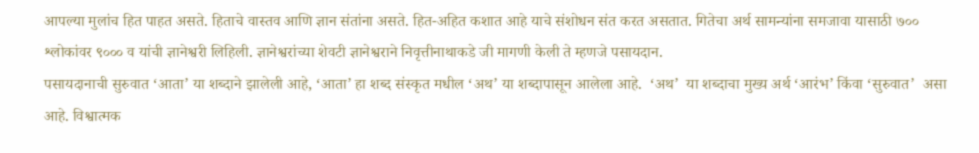आपल्या मुलांच हित पाहत असते. हिताचे वास्तव आणि ज्ञान संतांना असते. हित-अहित कशात आहे याचे संशोधन संत करत असतात. गितेचा अर्थ सामन्यांना समजावा यासाठी ७०० श्लोकांवर ९००० व यांची ज्ञानेश्वरी लिहिली. ज्ञानेश्वरांच्या शेवटी ज्ञानेश्वराने निवृत्तीनाथाकडे जी मागणी केली ते म्हणजे पसायदान.
पसायदानाची सुरुवात ‘आता’ या शब्दाने झालेली आहे, ‘आता’ हा शब्द संस्कृत मधील ‘अथ’ या शब्दापासून आलेला आहे.  ‘अथ’  या शब्दाचा मुख्य अर्थ ‘आरंभ’ किंवा ‘सुरुवात’  असा आहे. विश्वात्मक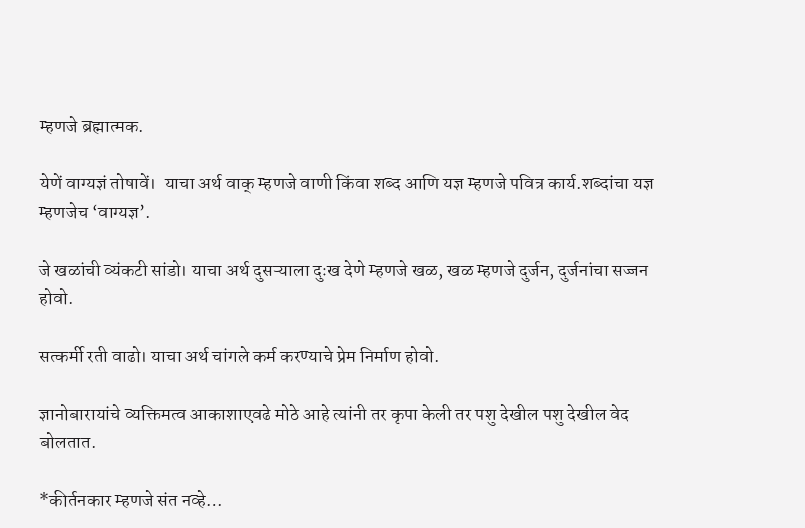म्हणजे ब्रह्मात्मक.

येणें वाग्यज्ञं तोषावें।  याचा अर्थ वाक् म्हणजे वाणी किंवा शब्द आणि यज्ञ म्हणजे पवित्र कार्य.शब्दांचा यज्ञ म्हणजेच ‘वाग्यज्ञ’.

जे खळांची व्यंकटी सांडो। याचा अर्थ दुसऱ्याला दुःख देणे म्हणजे खळ, खळ म्हणजे दुर्जन, दुर्जनांचा सज्जन होवो.

सत्कर्मी रती वाढो। याचा अर्थ चांगले कर्म करण्याचे प्रेम निर्माण होवो.

ज्ञानोबारायांचे व्यक्तिमत्व आकाशाएवढे मोठे आहे त्यांनी तर कृपा केली तर पशु देखील पशु देखील वेद बोलतात.

*कीर्तनकार म्हणजे संत नव्हे…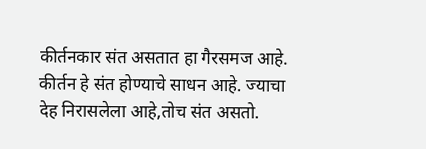कीर्तनकार संत असतात हा गैरसमज आहे. कीर्तन हे संत होण्याचे साधन आहे. ज्याचा देह निरासलेला आहे,तोच संत असतो.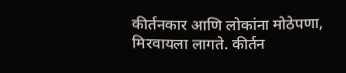कीर्तनकार आणि लोकांना मोठेपणा, मिरवायला लागते. कीर्तन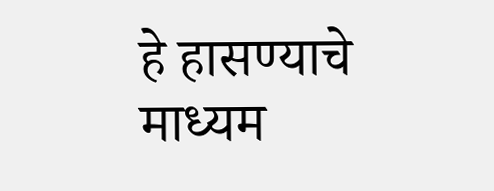हे हासण्याचे माध्यम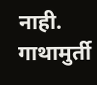नाही.
गाथामुर्ती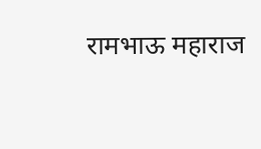रामभाऊ महाराज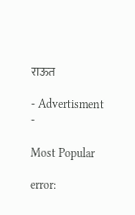राऊत

- Advertisment -

Most Popular

error: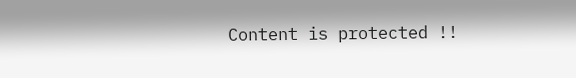Content is protected !!